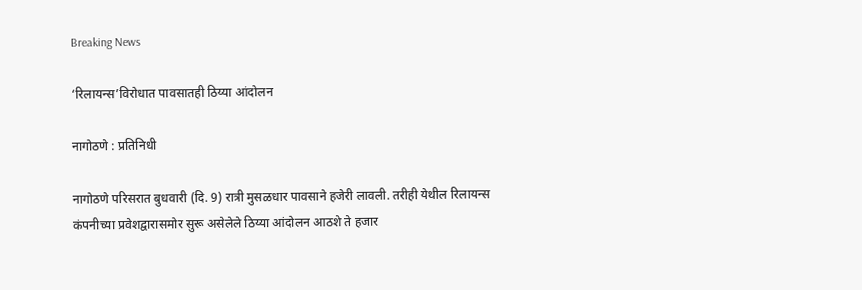Breaking News

‘रिलायन्स’विरोधात पावसातही ठिय्या आंदोलन

नागोठणे : प्रतिनिधी

नागोठणे परिसरात बुधवारी (दि. 9) रात्री मुसळधार पावसाने हजेरी लावली. तरीही येथील रिलायन्स कंपनीच्या प्रवेशद्वारासमोर सुरू असेलेले ठिय्या आंदोलन आठशे ते हजार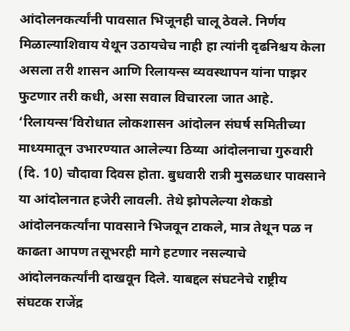आंदोलनकर्त्यांनी पावसात भिजूनही चालू ठेवले. निर्णय मिळाल्याशिवाय येथून उठायचेच नाही हा त्यांनी दृढनिश्चय केला असला तरी शासन आणि रिलायन्स व्यवस्थापन यांना पाझर फुटणार तरी कधी, असा सवाल विचारला जात आहे. ‘रिलायन्स’विरोधात लोकशासन आंदोलन संघर्ष समितीच्या माध्यमातून उभारण्यात आलेल्या ठिय्या आंदोलनाचा गुरुवारी (दि. 10) चौदावा दिवस होता. बुधवारी रात्री मुसळधार पावसाने या आंदोलनात हजेरी लावली. तेथे झोपलेल्या शेकडो आंदोलनकर्त्यांना पावसाने भिजवून टाकले, मात्र तेथून पळ न काढता आपण तसूभरही मागे हटणार नसल्याचे आंदोलनकर्त्यांनी दाखवून दिले. याबद्दल संघटनेचे राष्ट्रीय संघटक राजेंद्र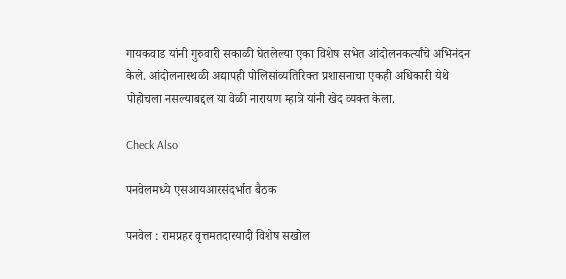गायकवाड यांनी गुरुवारी सकाळी घेतलेल्या एका विशेष सभेत आंदोलनकर्त्यांचे अभिनंदन केले. आंदोलनास्थळी अद्यापही पोलिसांव्यतिरिक्त प्रशासनाचा एकही अधिकारी येथे  पोहोचला नसल्याबद्दल या वेळी नारायण म्हात्रे यांनी खेद व्यक्त केला.

Check Also

पनवेलमध्ये एसआयआरसंदर्भात बैठक

पनवेल : रामप्रहर वृत्तमतदारयादी विशेष सखोल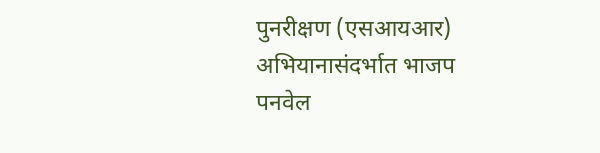पुनरीक्षण (एसआयआर) अभियानासंदर्भात भाजप पनवेल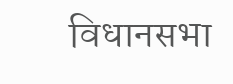विधानसभा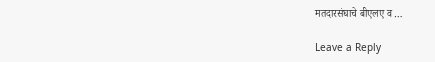मतदारसंघाचे बीएलए व …

Leave a Reply